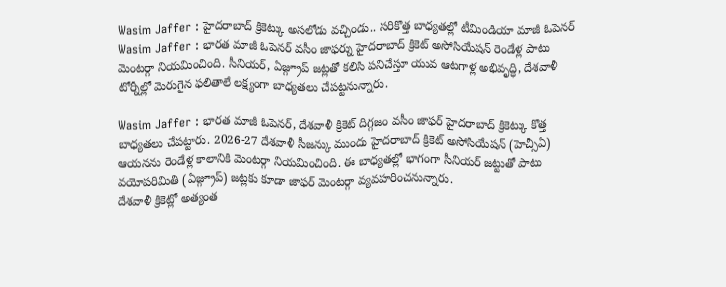Wasim Jaffer : హైదరాబాద్ క్రికెట్కు అసలోడు వచ్చిండు.. సరికొత్త బాధ్యతల్లో టీమిండియా మాజీ ఓపెనర్
Wasim Jaffer : భారత మాజీ ఓపెనర్ వసీం జాఫర్ను హైదరాబాద్ క్రికెట్ అసోసియేషన్ రెండేళ్ల పాటు మెంటర్గా నియమించింది. సీనియర్, ఏజ్గ్రూప్ జట్లతో కలిసి పనిచేస్తూ యువ ఆటగాళ్ల అభివృద్ధి, దేశవాళీ టోర్నీల్లో మెరుగైన ఫలితాలే లక్ష్యంగా బాధ్యతలు చేపట్టనున్నారు.

Wasim Jaffer : భారత మాజీ ఓపెనర్, దేశవాళీ క్రికెట్ దిగ్గజం వసీం జాఫర్ హైదరాబాద్ క్రికెట్కు కొత్త బాధ్యతలు చేపట్టారు. 2026-27 దేశవాళీ సీజన్కు ముందు హైదరాబాద్ క్రికెట్ అసోసియేషన్ (హెచ్సీఏ) ఆయనను రెండేళ్ల కాలానికి మెంటర్గా నియమించింది. ఈ బాధ్యతల్లో భాగంగా సీనియర్ జట్టుతో పాటు వయోపరిమితి (ఏజ్గ్రూప్) జట్లకు కూడా జాఫర్ మెంటర్గా వ్యవహరించనున్నారు.
దేశవాళీ క్రికెట్లో అత్యంత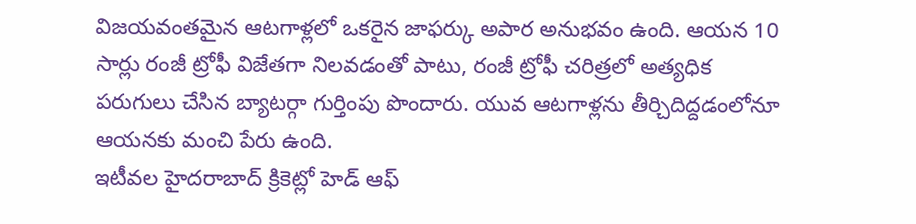విజయవంతమైన ఆటగాళ్లలో ఒకరైన జాఫర్కు అపార అనుభవం ఉంది. ఆయన 10 సార్లు రంజీ ట్రోఫీ విజేతగా నిలవడంతో పాటు, రంజీ ట్రోఫీ చరిత్రలో అత్యధిక పరుగులు చేసిన బ్యాటర్గా గుర్తింపు పొందారు. యువ ఆటగాళ్లను తీర్చిదిద్దడంలోనూ ఆయనకు మంచి పేరు ఉంది.
ఇటీవల హైదరాబాద్ క్రికెట్లో హెడ్ ఆఫ్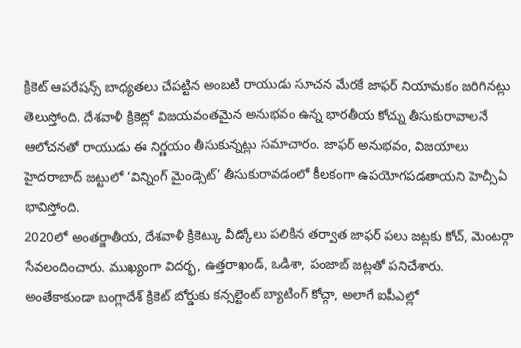క్రికెట్ ఆపరేషన్స్ బాధ్యతలు చేపట్టిన అంబటి రాయుడు సూచన మేరకే జాఫర్ నియామకం జరిగినట్లు తెలుస్తోంది. దేశవాళీ క్రికెట్లో విజయవంతమైన అనుభవం ఉన్న భారతీయ కోచ్ను తీసుకురావాలనే ఆలోచనతో రాయుడు ఈ నిర్ణయం తీసుకున్నట్లు సమాచారం. జాఫర్ అనుభవం, విజయాలు హైదరాబాద్ జట్టులో ‘విన్నింగ్ మైండ్సెట్’ తీసుకురావడంలో కీలకంగా ఉపయోగపడతాయని హెచ్సీఏ భావిస్తోంది.
2020లో అంతర్జాతీయ, దేశవాళీ క్రికెట్కు వీడ్కోలు పలికిన తర్వాత జాఫర్ పలు జట్లకు కోచ్, మెంటర్గా సేవలందించారు. ముఖ్యంగా విదర్భ, ఉత్తరాఖండ్, ఒడిశా, పంజాబ్ జట్లతో పనిచేశారు. అంతేకాకుండా బంగ్లాదేశ్ క్రికెట్ బోర్డుకు కన్సల్టెంట్ బ్యాటింగ్ కోచ్గా, అలాగే ఐపీఎల్లో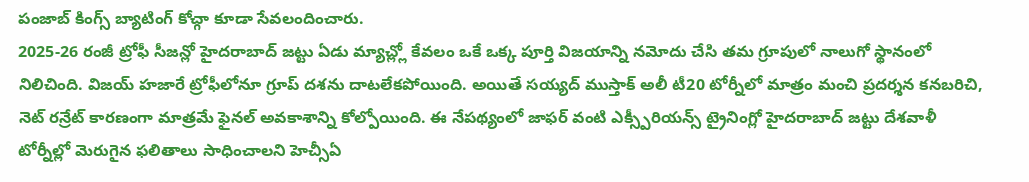పంజాబ్ కింగ్స్ బ్యాటింగ్ కోచ్గా కూడా సేవలందించారు.
2025-26 రంజీ ట్రోఫీ సీజన్లో హైదరాబాద్ జట్టు ఏడు మ్యాచ్ల్లో కేవలం ఒకే ఒక్క పూర్తి విజయాన్ని నమోదు చేసి తమ గ్రూపులో నాలుగో స్థానంలో నిలిచింది. విజయ్ హజారే ట్రోఫీలోనూ గ్రూప్ దశను దాటలేకపోయింది. అయితే సయ్యద్ ముస్తాక్ అలీ టీ20 టోర్నీలో మాత్రం మంచి ప్రదర్శన కనబరిచి, నెట్ రన్రేట్ కారణంగా మాత్రమే ఫైనల్ అవకాశాన్ని కోల్పోయింది. ఈ నేపథ్యంలో జాఫర్ వంటి ఎక్స్పీరియన్స్ ట్రైనింగ్లో హైదరాబాద్ జట్టు దేశవాళీ టోర్నీల్లో మెరుగైన ఫలితాలు సాధించాలని హెచ్సీఏ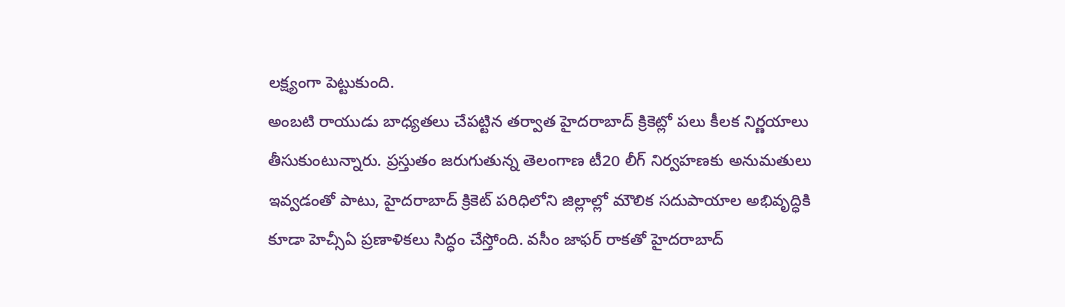లక్ష్యంగా పెట్టుకుంది.
అంబటి రాయుడు బాధ్యతలు చేపట్టిన తర్వాత హైదరాబాద్ క్రికెట్లో పలు కీలక నిర్ణయాలు తీసుకుంటున్నారు. ప్రస్తుతం జరుగుతున్న తెలంగాణ టీ20 లీగ్ నిర్వహణకు అనుమతులు ఇవ్వడంతో పాటు, హైదరాబాద్ క్రికెట్ పరిధిలోని జిల్లాల్లో మౌలిక సదుపాయాల అభివృద్ధికి కూడా హెచ్సీఏ ప్రణాళికలు సిద్ధం చేస్తోంది. వసీం జాఫర్ రాకతో హైదరాబాద్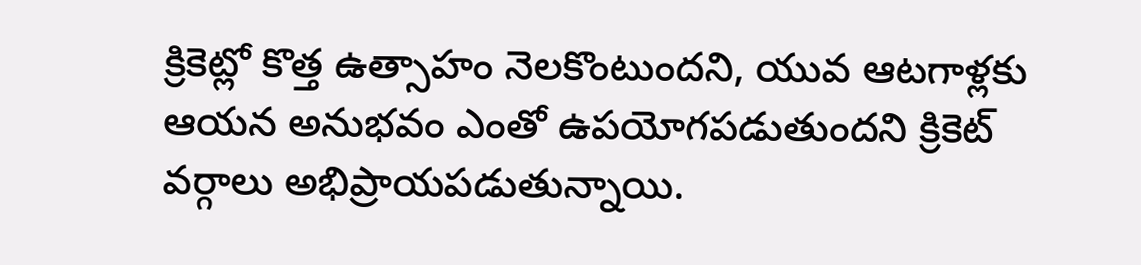క్రికెట్లో కొత్త ఉత్సాహం నెలకొంటుందని, యువ ఆటగాళ్లకు ఆయన అనుభవం ఎంతో ఉపయోగపడుతుందని క్రికెట్ వర్గాలు అభిప్రాయపడుతున్నాయి.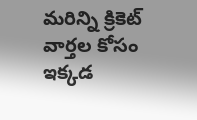మరిన్ని క్రికెట్ వార్తల కోసం ఇక్కడ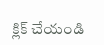క్లిక్ చేయండి